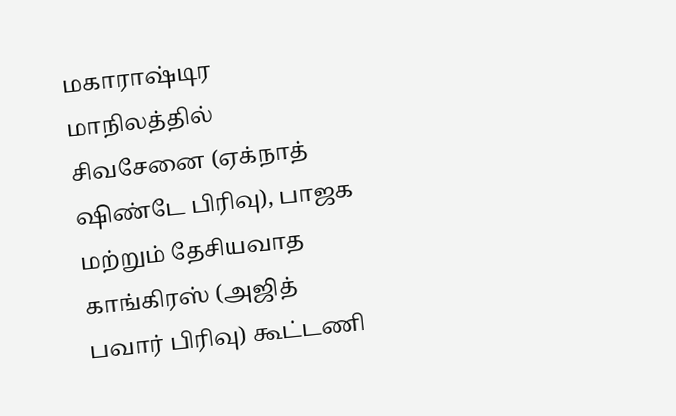மகாராஷ்டிர மாநிலத்தில் சிவசேனை (ஏக்நாத் ஷிண்டே பிரிவு), பாஜக மற்றும் தேசியவாத காங்கிரஸ் (அஜித் பவார் பிரிவு) கூட்டணி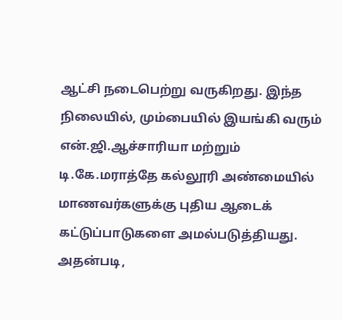ஆட்சி நடைபெற்று வருகிறது. இந்த நிலையில், மும்பையில் இயங்கி வரும் என்.ஜி.ஆச்சாரியா மற்றும் டி.கே.மராத்தே கல்லூரி அண்மையில் மாணவர்களுக்கு புதிய ஆடைக் கட்டுப்பாடுகளை அமல்படுத்தியது. அதன்படி,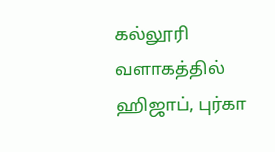கல்லூரி வளாகத்தில் ஹிஜாப், புர்கா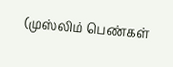(முஸ்லிம் பெண்கள்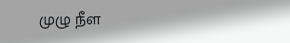முழு நீள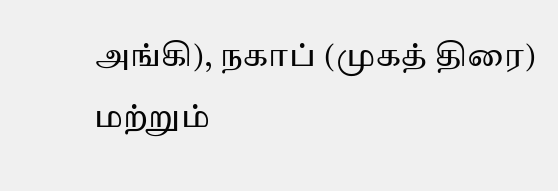அங்கி), நகாப் (முகத் திரை) மற்றும்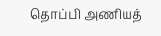தொப்பி அணியத்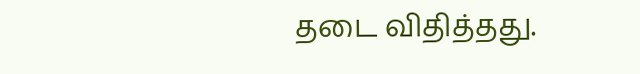தடை விதித்தது.